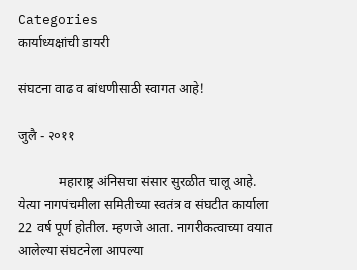Categories
कार्याध्यक्षांची डायरी

संघटना वाढ व बांधणीसाठी स्वागत आहे!

जुलै - २०११

            महाराष्ट्र अंनिसचा संसार सुरळीत चालू आहे. येत्या नागपंचमीला समितीच्या स्वतंत्र व संघटीत कार्याला 22 वर्ष पूर्ण होतील. म्हणजे आता. नागरीकत्वाच्या वयात आलेल्या संघटनेला आपल्या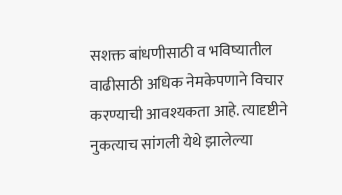सशक्त बांधणीसाठी व भविष्यातील वाढीसाठी अधिक नेमकेपणाने विचार करण्याची आवश्यकता आहे. त्यादृष्टीने नुकत्याच सांगली येथे झालेल्या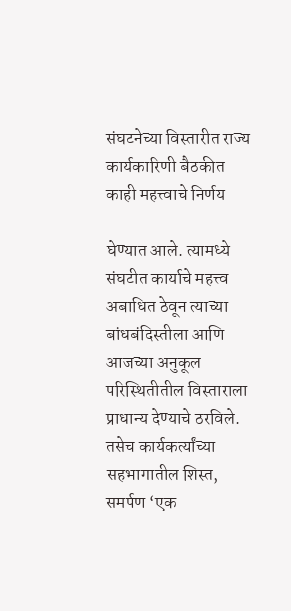संघटनेच्या विस्तारीत राज्य कार्यकारिणी बैठकीत काही महत्त्वाचे निर्णय

घेण्यात आले. त्यामध्ये संघटीत कार्याचे महत्त्व अबाधित ठेवून त्याच्या बांधबंदिस्तीला आणि आजच्या अनुकूल परिस्थितीतील विस्ताराला प्राधान्य देण्याचे ठरविले. तसेच कार्यकर्त्यांच्या सहभागातील शिस्त, समर्पण ‘एक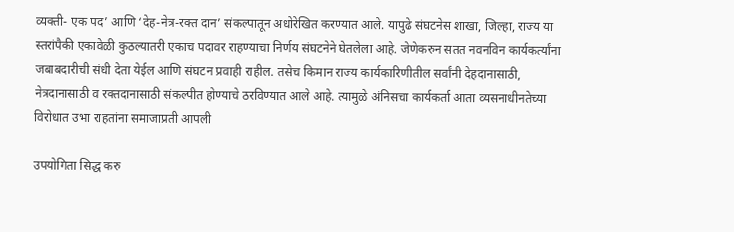व्यक्ती- एक पद’ आणि ‘देह-नेत्र-रक्त दान’ संकल्पातून अधोरेखित करण्यात आले. यापुढे संघटनेस शाखा, जिल्हा, राज्य या स्तरांपैकी एकावेळी कुठल्यातरी एकाच पदावर राहण्याचा निर्णय संघटनेने घेतलेला आहे. जेणेकरुन सतत नवनविन कार्यकर्त्यांना जबाबदारीची संधी देता येईल आणि संघटन प्रवाही राहील. तसेच किमान राज्य कार्यकारिणीतील सर्वांनी देहदानासाठी, नेत्रदानासाठी व रक्तदानासाठी संकल्पीत होण्याचे ठरविण्यात आले आहे. त्यामुळे अंनिसचा कार्यकर्ता आता व्यसनाधीनतेच्या विरोधात उभा राहतांना समाजाप्रती आपली

उपयोगिता सिद्ध करु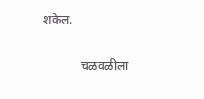शकेल.

            चळवळीला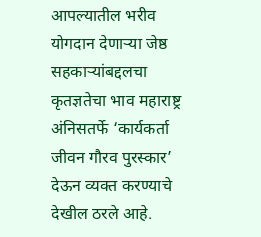आपल्यातील भरीव योगदान देणार्‍या जेष्ठ सहकार्‍यांबद्दलचा कृतज्ञतेचा भाव महाराष्ट्र अंनिसतर्फे ‘कार्यकर्ता जीवन गौरव पुरस्कार’ देऊन व्यक्त करण्याचे देखील ठरले आहे.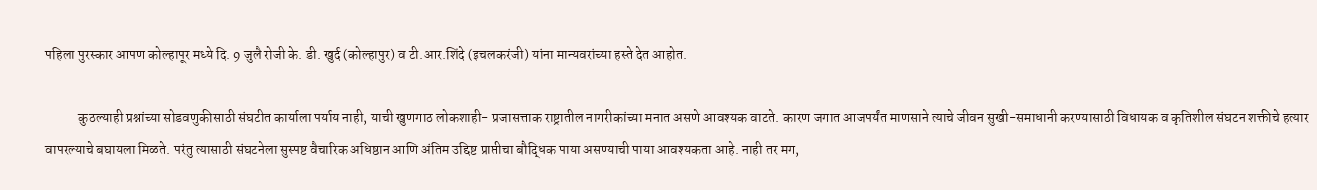पहिला पुरस्कार आपण कोल्हापूर मध्ये दि. 9 जुलै रोजी के. डी. खुर्द (कोल्हापुर) व टी.आर.शिंदे (इचलकरंजी) यांना मान्यवरांच्या हस्ते देत आहोत.

            कुठल्याही प्रश्नांच्या सोडवणुकीसाठी संघटीत कार्याला पर्याय नाही, याची खुणगाठ लोकशाही- प्रजासत्ताक राष्ट्रातील नागरीकांच्या मनात असणे आवश्यक वाटते. कारण जगात आजपर्यंत माणसाने त्याचे जीवन सुखी-समाधानी करण्यासाठी विधायक व कृतिशील संघटन शक्तीचे हत्यार वापरल्याचे बघायला मिळते. परंतु त्यासाठी संघटनेला सुस्पष्ट वैचारिक अधिष्ठान आणि अंतिम उद्दिष्ट प्राप्तीचा बौद्धिक पाया असण्याची पाया आवश्यकता आहे. नाही तर मग,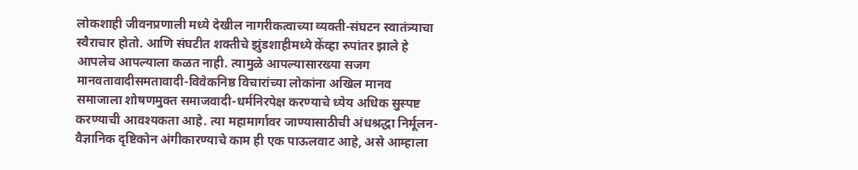लोकशाही जीवनप्रणाली मध्ये देखील नागरीकत्वाच्या व्यक्ती-संघटन स्वातंत्र्याचा स्वैराचार होतो. आणि संघटीत शक्तीचे झुंडशाहीमध्ये केंव्हा रुपांतर झाले हे आपलेच आपल्याला कळत नाही. त्यामुळे आपल्यासारख्या सजग मानवतावादीसमतावादी-विवेकनिष्ठ विचारांच्या लोकांना अखिल मानव समाजाला शोषणमुक्त समाजवादी-धर्मनिरपेक्ष करण्याचे ध्येय अधिक सुस्पष्ट करण्याची आवश्यकता आहे. त्या महामार्गावर जाण्यासाठीची अंधश्रद्धा निर्मूलन-वैज्ञानिक दृष्टिकोन अंगीकारण्याचे काम ही एक पाऊलवाट आहे, असे आम्हाला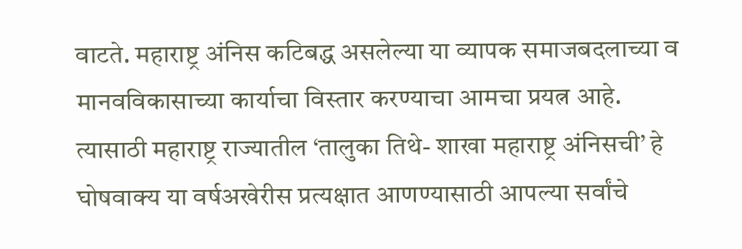वाटते. महाराष्ट्र अंनिस कटिबद्ध असलेल्या या व्यापक समाजबदलाच्या व मानवविकासाच्या कार्याचा विस्तार करण्याचा आमचा प्रयत्न आहे. त्यासाठी महाराष्ट्र राज्यातील ‘तालुका तिथे- शाखा महाराष्ट्र अंनिसची’ हे घोषवाक्य या वर्षअखेरीस प्रत्यक्षात आणण्यासाठी आपल्या सर्वांचे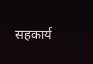सहकार्य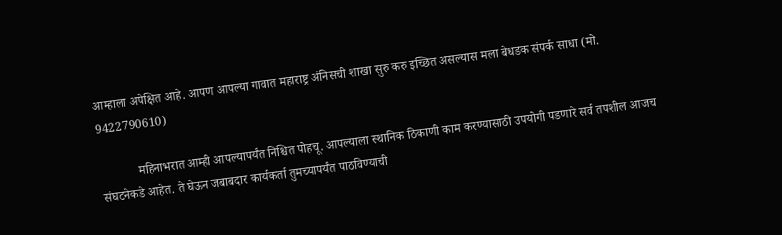आम्हाला अपेक्षित आहे. आपण आपल्या गावात महाराष्ट्र अंनिसची शाखा सुरु करु इच्छित असल्यास मला बेधडक संपर्क साधा (मो. 9422790610)

            महिनाभरात आम्ही आपल्यापर्यंत निश्चित पोहचू. आपल्याला स्थानिक ठिकाणी काम करण्यासाठी उपयोगी पडणारे सर्व तपशील आजच संघटनेकडे आहेत. ते घेऊन जबाबदार कार्यकर्ता तुमच्यापर्यंत पाठविण्याची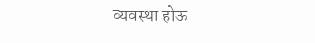व्यवस्था होऊ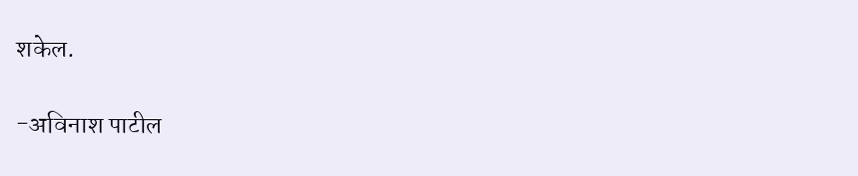शकेल.

-अविनाश पाटील